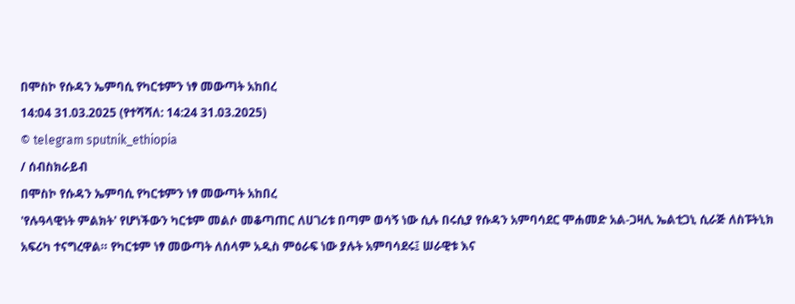በሞስኮ የሱዳን ኤምባሲ የካርቱምን ነፃ መውጣት አከበረ
14:04 31.03.2025 (የተሻሻለ: 14:24 31.03.2025)
© telegram sputnik_ethiopia
/ ሰብስክራይብ
በሞስኮ የሱዳን ኤምባሲ የካርቱምን ነፃ መውጣት አከበረ
'የሉዓላዊነት ምልክት' የሆነችውን ካርቱም መልሶ መቆጣጠር ለሀገሪቱ በጣም ወሳኝ ነው ሲሉ በሩሲያ የሱዳን አምባሳደር ሞሐመድ አል-ጋዛሊ ኤልቲጋኒ ሲራጅ ለስፑትኒክ አፍሪካ ተናግረዋል። የካርቱም ነፃ መውጣት ለሰላም አዲስ ምዕራፍ ነው ያሉት አምባሳደሩ፤ ሠራዊቱ እና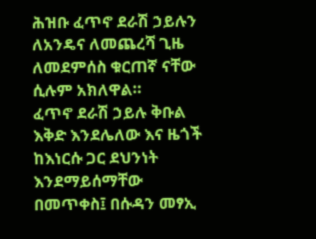ሕዝቡ ፈጥኖ ደራሽ ኃይሉን ለአንዴና ለመጨረሻ ጊዜ ለመደምሰስ ቁርጠኛ ናቸው ሲሉም አክለዋል።
ፈጥኖ ደራሽ ኃይሉ ቅቡል እቅድ እንደሌለው እና ዜጎች ከእነርሱ ጋር ደህንነት እንደማይሰማቸው በመጥቀስ፤ በሱዳን መፃኢ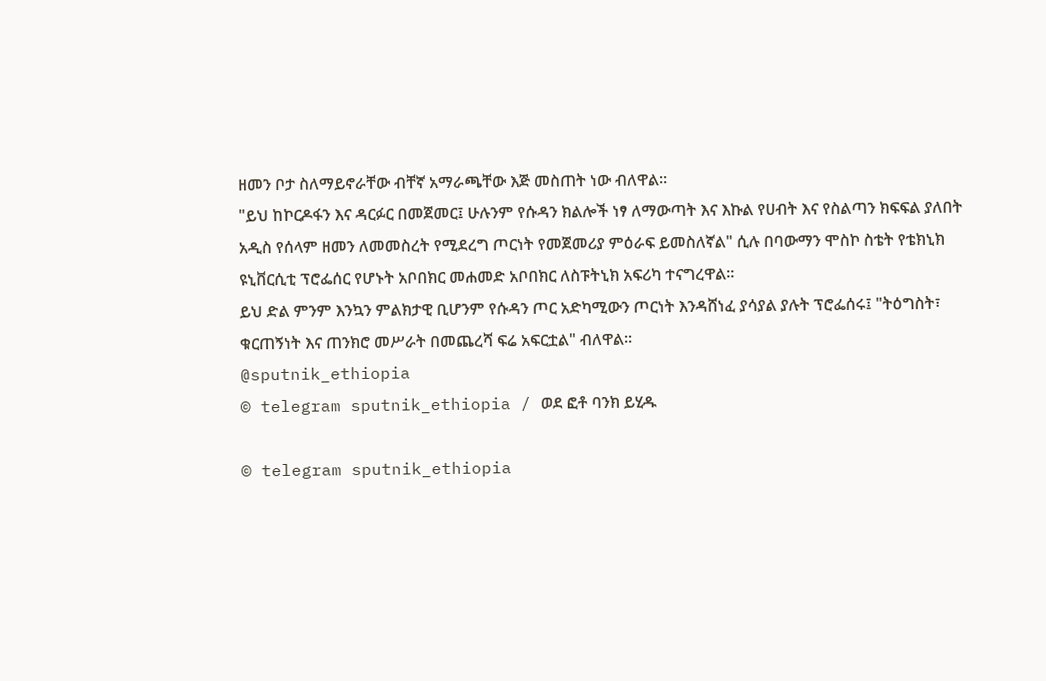ዘመን ቦታ ስለማይኖራቸው ብቸኛ አማራጫቸው እጅ መስጠት ነው ብለዋል።
"ይህ ከኮርዶፋን እና ዳርፉር በመጀመር፤ ሁሉንም የሱዳን ክልሎች ነፃ ለማውጣት እና እኩል የሀብት እና የስልጣን ክፍፍል ያለበት አዲስ የሰላም ዘመን ለመመስረት የሚደረግ ጦርነት የመጀመሪያ ምዕራፍ ይመስለኛል" ሲሉ በባውማን ሞስኮ ስቴት የቴክኒክ ዩኒቨርሲቲ ፕሮፌሰር የሆኑት አቦበክር መሐመድ አቦበክር ለስፑትኒክ አፍሪካ ተናግረዋል።
ይህ ድል ምንም እንኳን ምልክታዊ ቢሆንም የሱዳን ጦር አድካሚውን ጦርነት እንዳሸነፈ ያሳያል ያሉት ፕሮፌሰሩ፤ "ትዕግስት፣ ቁርጠኝነት እና ጠንክሮ መሥራት በመጨረሻ ፍሬ አፍርቷል" ብለዋል።
@sputnik_ethiopia
© telegram sputnik_ethiopia / ወደ ፎቶ ባንክ ይሂዱ

© telegram sputnik_ethiopia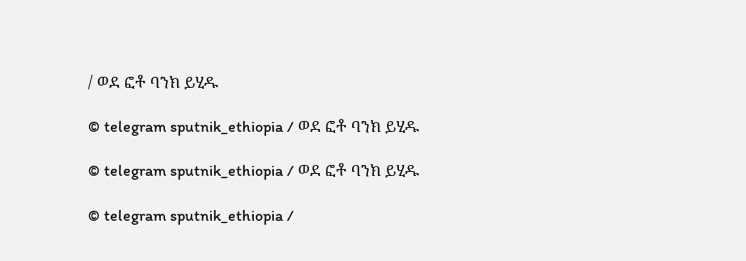/ ወደ ፎቶ ባንክ ይሂዱ

© telegram sputnik_ethiopia / ወደ ፎቶ ባንክ ይሂዱ

© telegram sputnik_ethiopia / ወደ ፎቶ ባንክ ይሂዱ

© telegram sputnik_ethiopia /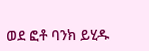ወደ ፎቶ ባንክ ይሂዱ